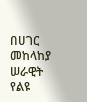በሀገር መከላከያ ሠራዊት የልዩ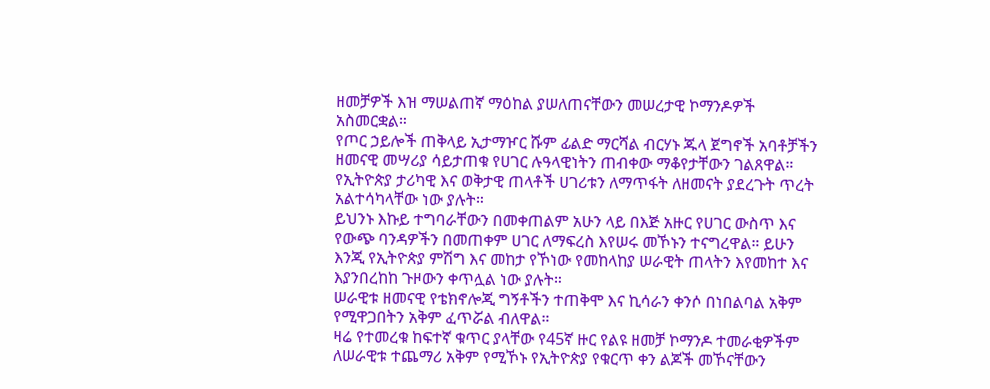ዘመቻዎች እዝ ማሠልጠኛ ማዕከል ያሠለጠናቸውን መሠረታዊ ኮማንዶዎች አስመርቋል።
የጦር ኃይሎች ጠቅላይ ኢታማዦር ሹም ፊልድ ማርሻል ብርሃኑ ጁላ ጀግኖች አባቶቻችን ዘመናዊ መሣሪያ ሳይታጠቁ የሀገር ሉዓላዊነትን ጠብቀው ማቆየታቸውን ገልጸዋል። የኢትዮጵያ ታሪካዊ እና ወቅታዊ ጠላቶች ሀገሪቱን ለማጥፋት ለዘመናት ያደረጉት ጥረት አልተሳካላቸው ነው ያሉት።
ይህንኑ እኩይ ተግባራቸውን በመቀጠልም አሁን ላይ በእጅ አዙር የሀገር ውስጥ እና የውጭ ባንዳዎችን በመጠቀም ሀገር ለማፍረስ እየሠሩ መኾኑን ተናግረዋል። ይሁን እንጂ የኢትዮጵያ ምሽግ እና መከታ የኾነው የመከላከያ ሠራዊት ጠላትን እየመከተ እና እያንበረከከ ጉዞውን ቀጥሏል ነው ያሉት።
ሠራዊቱ ዘመናዊ የቴክኖሎጂ ግኝቶችን ተጠቅሞ እና ኪሳራን ቀንሶ በነበልባል አቅም የሚዋጋበትን አቅም ፈጥሯል ብለዋል።
ዛሬ የተመረቁ ከፍተኛ ቁጥር ያላቸው የ45ኛ ዙር የልዩ ዘመቻ ኮማንዶ ተመራቂዎችም ለሠራዊቱ ተጨማሪ አቅም የሚኾኑ የኢትዮጵያ የቁርጥ ቀን ልጆች መኾናቸውን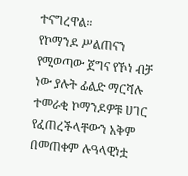ተናግረዋል።
የኮማንዶ ሥልጠናን የሚወጣው ጀግና የኾነ ብቻ ነው ያሉት ፊልድ ማርሻሉ ተመራቂ ኮማንዶዎቹ ሀገር የፈጠረችላቸውን አቅም በመጠቀም ሉዓላዊነቷ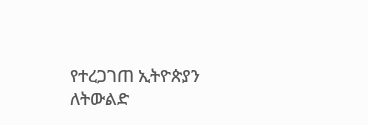የተረጋገጠ ኢትዮጵያን ለትውልድ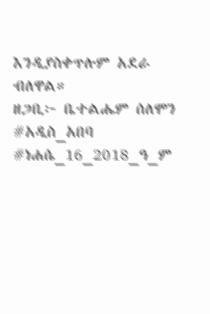እንዲያስቀጥሉም አደራ ብለዋል።
ዘጋቢ፦ ቤተልሔም ሰለሞን
#አዲስ_አበባ #ነሐሴ_16_2018_ዓ_ም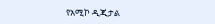የአሚኮ ዲጂታል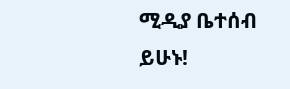ሚዲያ ቤተሰብ ይሁኑ!